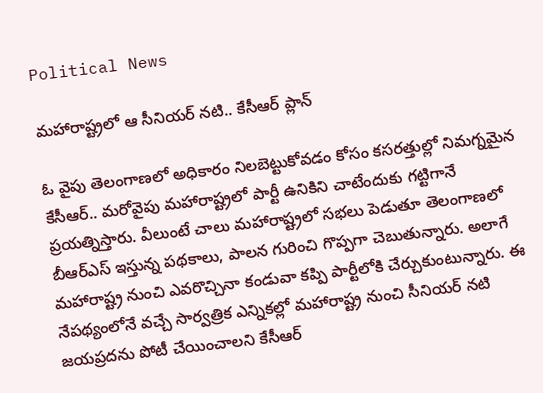Political News

మహారాష్ట్రలో ఆ సీనియర్ నటి.. కేసీఆర్ ప్లాన్

ఓ వైపు తెలంగాణలో అధికారం నిలబెట్టుకోవడం కోసం కసరత్తుల్లో నిమగ్నమైన కేసీఆర్.. మరోవైపు మహారాష్ట్రలో పార్టీ ఉనికిని చాటేందుకు గట్టిగానే ప్రయత్నిస్తారు. వీలుంటే చాలు మహారాష్ట్రలో సభలు పెడుతూ తెలంగాణలో బీఆర్ఎస్ ఇస్తున్న పథకాలు, పాలన గురించి గొప్పగా చెబుతున్నారు. అలాగే మహారాష్ట్ర నుంచి ఎవరొచ్చినా కండువా కప్పి పార్టీలోకి చేర్చుకుంటున్నారు. ఈ నేపథ్యంలోనే వచ్చే సార్వత్రిక ఎన్నికల్లో మహారాష్ట్ర నుంచి సీనియర్ నటి జయప్రదను పోటీ చేయించాలని కేసీఆర్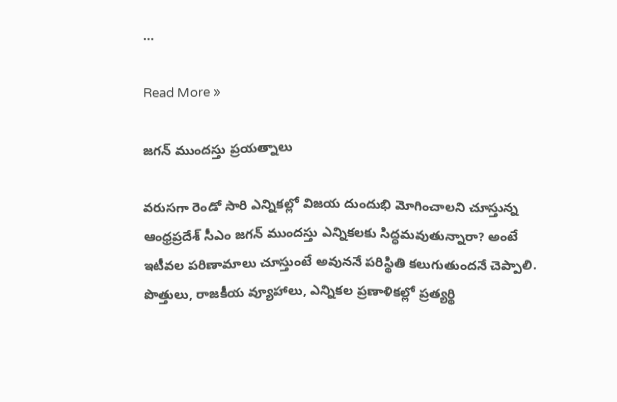…

Read More »

జగన్ ముందస్తు ప్రయత్నాలు

వరుసగా రెండో సారి ఎన్నికల్లో విజయ దుందుభి మోగించాలని చూస్తున్న ఆంధ్రప్రదేశ్ సీఎం జగన్ ముందస్తు ఎన్నికలకు సిద్ధమవుతున్నారా? అంటే ఇటీవల పరిణామాలు చూస్తుంటే అవుననే పరిస్థితి కలుగుతుందనే చెప్పాలి. పొత్తులు, రాజకీయ వ్యూహాలు, ఎన్నికల ప్రణాళికల్లో ప్రత్యర్థి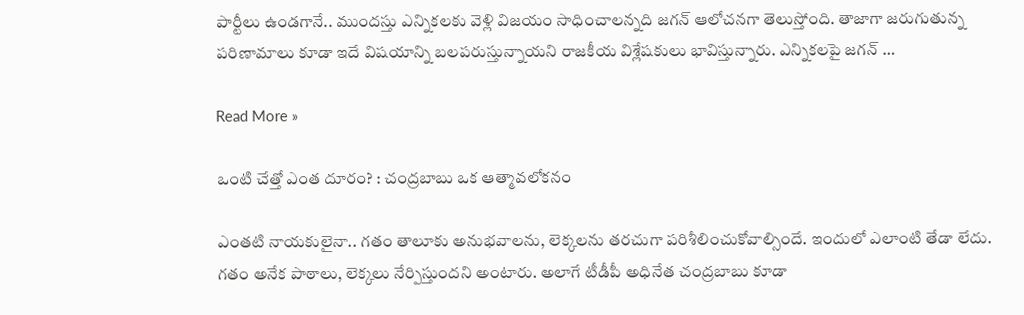పార్టీలు ఉండగానే.. ముందస్తు ఎన్నికలకు వెళ్లి విజయం సాధించాలన్నది జగన్ ఆలోచనగా తెలుస్తోంది. తాజాగా జరుగుతున్న పరిణామాలు కూడా ఇదే విషయాన్ని బలపరుస్తున్నాయని రాజకీయ విశ్లేషకులు భావిస్తున్నారు. ఎన్నికలపై జగన్ …

Read More »

ఒంటి చేత్తో ఎంత దూరం? : చంద్ర‌బాబు ఒక ఆత్మావ‌లోక‌నం

ఎంత‌టి నాయ‌కులైనా.. గ‌తం తాలూకు అనుభ‌వాల‌ను, లెక్క‌ల‌ను త‌ర‌చుగా ప‌రిశీలించుకోవాల్సిందే. ఇందులో ఎలాంటి తేడా లేదు. గ‌తం అనేక పాఠాలు, లెక్క‌లు నేర్పిస్తుంద‌ని అంటారు. అలాగే టీడీపీ అధినేత చంద్ర‌బాబు కూడా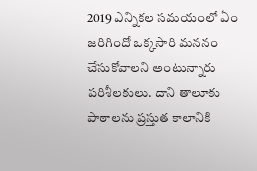2019 ఎన్నిక‌ల స‌మ‌యంలో ఏం జ‌రిగిందో ఒక్క‌సారి మ‌న‌నం చేసుకోవాల‌ని అంటున్నారు ప‌రిశీల‌కులు. దాని తాలూకు పాఠాల‌ను ప్ర‌స్తుత కాలానికి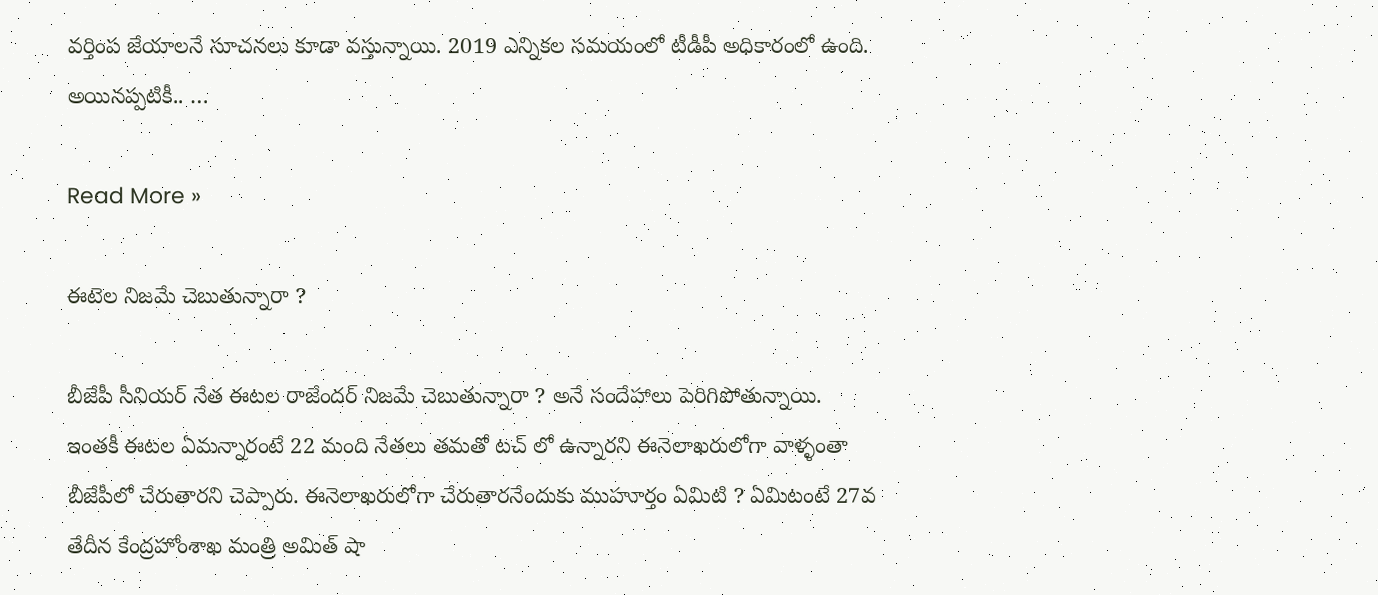వ‌ర్తింప జేయాల‌నే సూచ‌న‌లు కూడా వ‌స్తున్నాయి. 2019 ఎన్నిక‌ల స‌మ‌యంలో టీడీపీ అధికారంలో ఉంది. అయిన‌ప్ప‌టికీ.. …

Read More »

ఈటెల నిజమే చెబుతున్నారా ?

బీజేపీ సీనియర్ నేత ఈటల రాజేందర్ నిజమే చెబుతున్నారా ? అనే సందేహాలు పెరిగిపోతున్నాయి. ఇంతకీ ఈటల ఏమన్నారంటే 22 మంది నేతలు తమతో టచ్ లో ఉన్నారని ఈనెలాఖరులోగా వాళ్ళంతా బీజేపీలో చేరుతారని చెప్పారు. ఈనెలాఖరులోగా చేరుతారనేందుకు ముహూర్తం ఏమిటి ? ఏమిటంటే 27వ తేదీన కేంద్రహోంశాఖ మంత్రి అమిత్ షా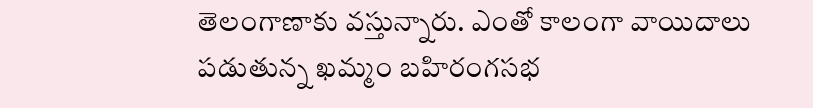తెలంగాణాకు వస్తున్నారు. ఎంతో కాలంగా వాయిదాలు పడుతున్న ఖమ్మం బహిరంగసభ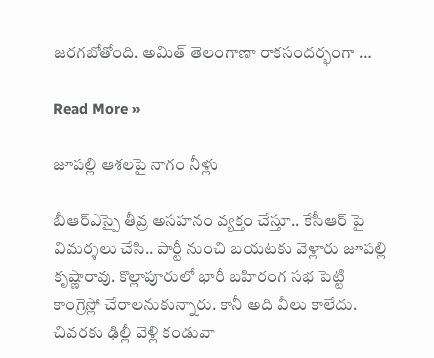జరగబోతోంది. అమిత్ తెలంగాణా రాకసందర్భంగా …

Read More »

జూపల్లి ఆశలపై నాగం నీళ్లు

బీఆర్ఎస్పై తీవ్ర అసహనం వ్యక్తం చేస్తూ.. కేసీఆర్ పై విమర్శలు చేసి.. పార్టీ నుంచి బయటకు వెళ్లారు జూపల్లి కృష్ణారావు. కొల్లాపూరులో భారీ బహిరంగ సభ పెట్టి కాంగ్రెస్లో చేరాలనుకున్నారు. కానీ అది వీలు కాలేదు. చివరకు ఢిల్లీ వెళ్లి కండువా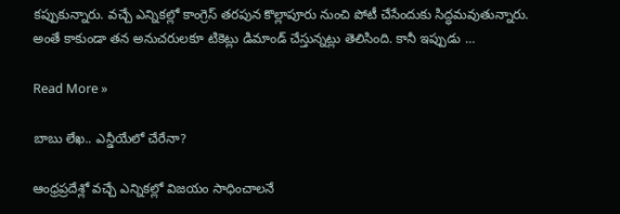కప్పుకున్నారు. వచ్చే ఎన్నికల్లో కాంగ్రెస్ తరపున కొల్లాపూరు నుంచి పోటీ చేసేందుకు సిద్ధమవుతున్నారు. అంతే కాకుండా తన అనుచరులకూ టికెట్లు డిమాండ్ చేస్తున్నట్లు తెలిసింది. కానీ ఇప్పుడు …

Read More »

బాబు లేఖ.. ఎన్డీయేలో చేరేనా?

ఆంధ్రప్రదేశ్లో వచ్చే ఎన్నికల్లో విజయం సాధించాలనే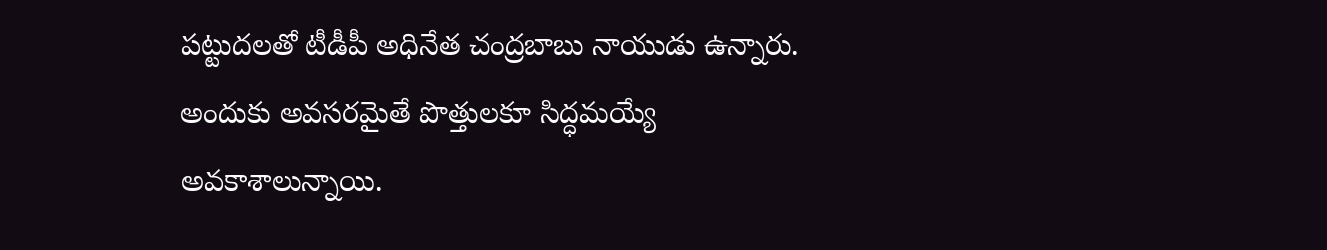పట్టుదలతో టీడీపీ అధినేత చంద్రబాబు నాయుడు ఉన్నారు. అందుకు అవసరమైతే పొత్తులకూ సిద్ధమయ్యే అవకాశాలున్నాయి.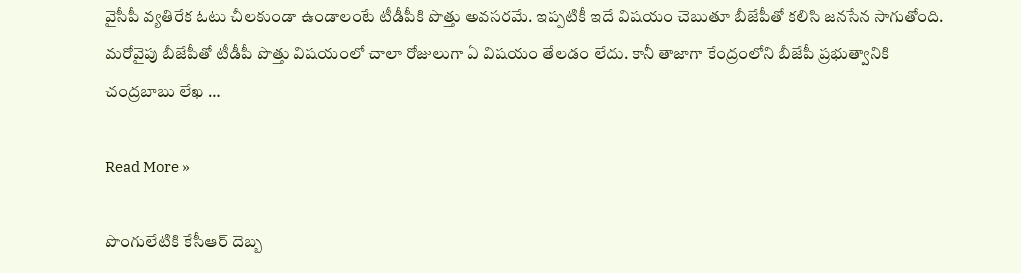వైసీపీ వ్యతిరేక ఓటు చీలకుండా ఉండాలంటే టీడీపీకి పొత్తు అవసరమే. ఇప్పటికీ ఇదే విషయం చెబుతూ బీజేపీతో కలిసి జనసేన సాగుతోంది. మరోవైపు బీజేపీతో టీడీపీ పొత్తు విషయంలో చాలా రోజులుగా ఏ విషయం తేలడం లేదు. కానీ తాజాగా కేంద్రంలోని బీజేపీ ప్రభుత్వానికి చంద్రబాబు లేఖ …

Read More »

పొంగులేటికి కేసీఆర్ దెబ్బ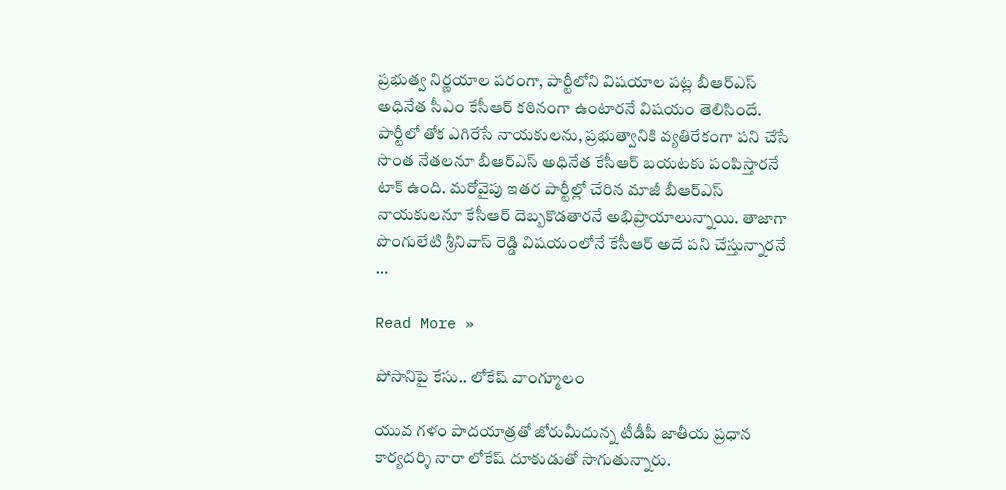ప్రభుత్వ నిర్ణయాల పరంగా, పార్టీలోని విషయాల పట్ల బీఆర్ఎస్ అధినేత సీఎం కేసీఆర్ కఠినంగా ఉంటారనే విషయం తెలిసిందే. పార్టీలో తోక ఎగిరేసే నాయకులను, ప్రభుత్వానికి వ్యతిరేకంగా పని చేసే సొంత నేతలనూ బీఆర్ఎస్ అధినేత కేసీఆర్ బయటకు పంపిస్తారనే టాక్ ఉంది. మరోవైపు ఇతర పార్టీల్లో చేరిన మాజీ బీఆర్ఎస్ నాయకులనూ కేసీఆర్ దెబ్బకొడతారనే అభిప్రాయాలున్నాయి. తాజాగా పొంగులేటి శ్రీనివాస్ రెడ్డి విషయంలోనే కేసీఆర్ అదే పని చేస్తున్నారనే …

Read More »

పోసానిపై కేసు.. లోకేష్ వాంగ్మూలం

యువ గళం పాదయాత్రతో జోరుమీదున్న టీడీపీ జాతీయ ప్రధాన కార్యదర్శి నారా లోకేష్ దూకుడుతో సాగుతున్నారు.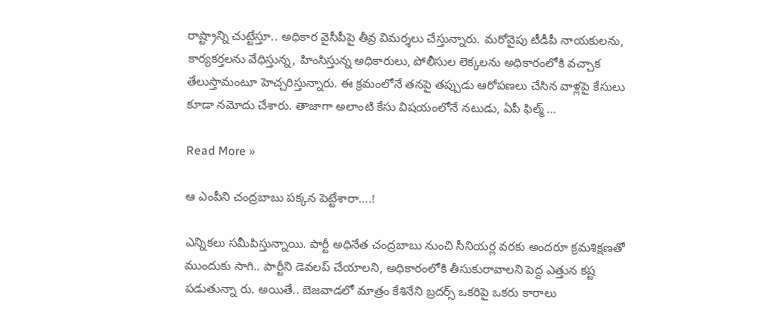రాష్ట్రాన్ని చుట్టేస్తూ.. అధికార వైసీపీపై తీవ్ర విమర్శలు చేస్తున్నారు. మరోవైపు టీడీపీ నాయకులను, కార్యకర్తలను వేధిస్తున్న, హింసిస్తున్న అధికారులు, పోలీసుల లెక్కలను అధికారంలోకి వచ్చాక తేలుస్తామంటూ హెచ్చరిస్తున్నారు. ఈ క్రమంలోనే తనపై తప్పుడు ఆరోపణలు చేసిన వాళ్లపై కేసులు కూడా నమోదు చేశారు. తాజాగా అలాంటి కేసు విషయంలోనే నటుడు, ఏపీ ఫిల్మ్ …

Read More »

ఆ ఎంపీని చంద్ర‌బాబు ప‌క్క‌న పెట్టేశారా….!

ఎన్నిక‌లు స‌మీపిస్తున్నాయి. పార్టీ అధినేత చంద్ర‌బాబు నుంచి సీనియ‌ర్ల వ‌ర‌కు అంద‌రూ క్ర‌మ‌శిక్ష‌ణ‌తో ముందుకు సాగి.. పార్టీని డెవ‌ల‌ప్ చేయాల‌ని, అధికారంలోకి తీసుకురావాల‌ని పెద్ద ఎత్తున క‌ష్ట ప‌డుతున్నా రు. అయితే.. బెజ‌వాడ‌లో మాత్రం కేశినేని బ్ర‌ద‌ర్స్ ఒక‌రిపై ఒక‌రు కారాలు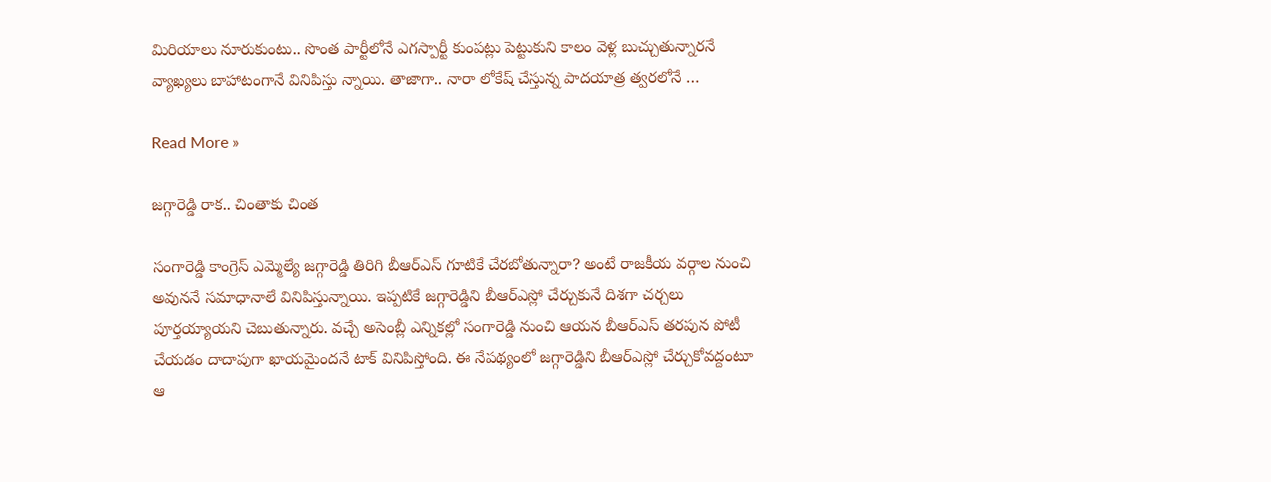మిరియాలు నూరుకుంటు.. సొంత పార్టీలోనే ఎగ‌స్పార్టీ కుంప‌ట్లు పెట్టుకుని కాలం వెళ్ల బుచ్చుతున్నార‌నే వ్యాఖ్య‌లు బాహాటంగానే వినిపిస్తు న్నాయి. తాజాగా.. నారా లోకేష్ చేస్తున్న పాద‌యాత్ర త్వ‌ర‌లోనే …

Read More »

జగ్గారెడ్డి రాక.. చింతాకు చింత

సంగారెడ్డి కాంగ్రెస్ ఎమ్మెల్యే జగ్గారెడ్డి తిరిగి బీఆర్ఎస్ గూటికే చేరబోతున్నారా? అంటే రాజకీయ వర్గాల నుంచి అవుననే సమాధానాలే వినిపిస్తున్నాయి. ఇప్పటికే జగ్గారెడ్డిని బీఆర్ఎస్లో చేర్చుకునే దిశగా చర్చలు పూర్తయ్యాయని చెబుతున్నారు. వచ్చే అసెంబ్లీ ఎన్నికల్లో సంగారెడ్డి నుంచి ఆయన బీఆర్ఎస్ తరపున పోటీ చేయడం దాదాపుగా ఖాయమైందనే టాక్ వినిపిస్తోంది. ఈ నేపథ్యంలో జగ్గారెడ్డిని బీఆర్ఎస్లో చేర్చుకోవద్దంటూ ఆ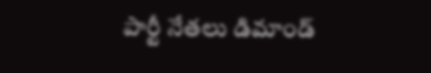పార్టీ నేతలు డిమాండ్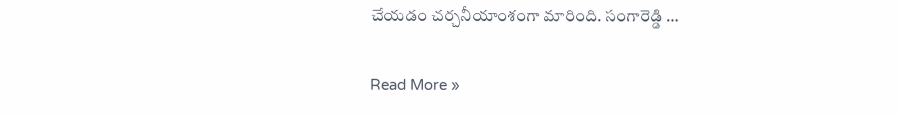చేయడం చర్చనీయాంశంగా మారింది. సంగారెడ్డి …

Read More »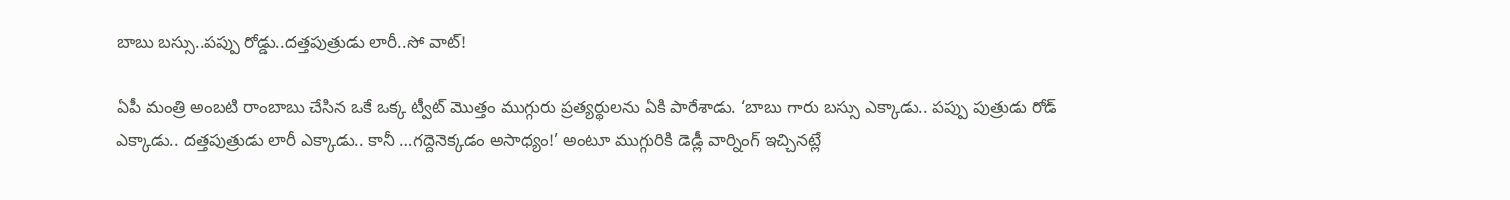బాబు బస్సు..పప్పు రోడ్డు..దత్తపుత్రుడు లారీ..సో వాట్‌!

ఏపీ మంత్రి అంబటి రాంబాబు చేసిన ఒకే ఒక్క ట్వీట్‌ మొత్తం ముగ్గురు ప్రత్యర్థులను ఏకి పారేశాడు. ‘బాబు గారు బస్సు ఎక్కాడు.. పప్పు పుత్రుడు రోడ్ ఎక్కాడు.. దత్తపుత్రుడు లారీ ఎక్కాడు.. కానీ …గద్దెనెక్కడం అసాధ్యం!’ అంటూ ముగ్గురికి డెడ్లీ వార్నింగ్‌ ఇచ్చినట్లే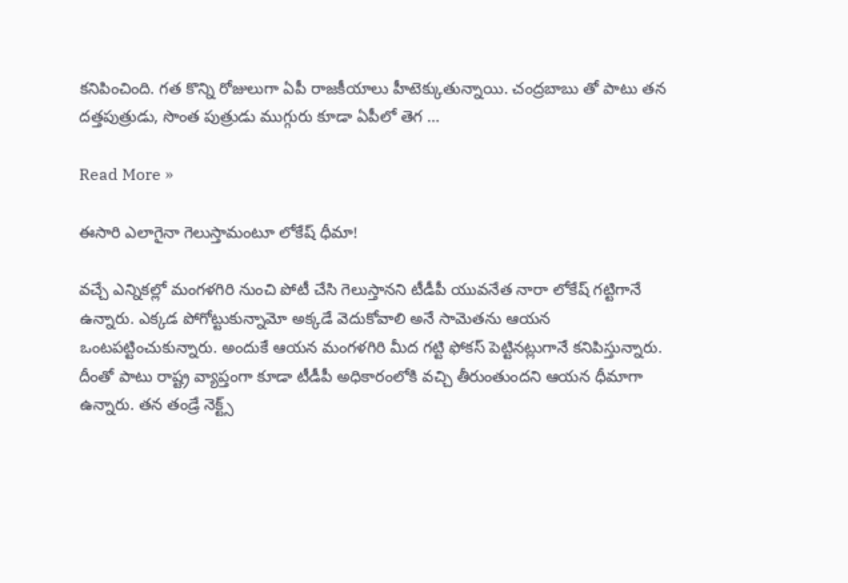కనిపించింది. గత కొన్ని రోజులుగా ఏపీ రాజకీయాలు హీటెక్కుతున్నాయి. చంద్రబాబు తో పాటు తన దత్తపుత్రుడు, సొంత పుత్రుడు ముగ్గురు కూడా ఏపీలో తెగ …

Read More »

ఈసారి ఎలాగైనా గెలుస్తామంటూ లోకేష్‌ ధీమా!

వచ్చే ఎన్నికల్లో మంగళగిరి నుంచి పోటీ చేసి గెలుస్తానని టీడీపీ యువనేత నారా లోకేష్‌ గట్టిగానే ఉన్నారు. ఎక్కడ పోగోట్టుకున్నామో అక్కడే వెదుకోవాలి అనే సామెతను ఆయన ఒంటపట్టించుకున్నారు. అందుకే ఆయన మంగళగిరి మీద గట్టి ఫోకస్‌ పెట్టినట్లుగానే కనిపిస్తున్నారు. దీంతో పాటు రాష్ట్ర వ్యాప్తంగా కూడా టీడీపీ అధికారంలోకి వచ్చి తీరుంతుందని ఆయన ధీమాగా ఉన్నారు. తన తండ్రే నెక్ట్స్‌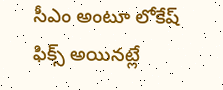సీఎం అంటూ లోకేష్‌ ఫిక్స్‌ అయినట్లే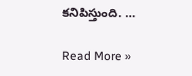కనిపిస్తుంది. …

Read More »